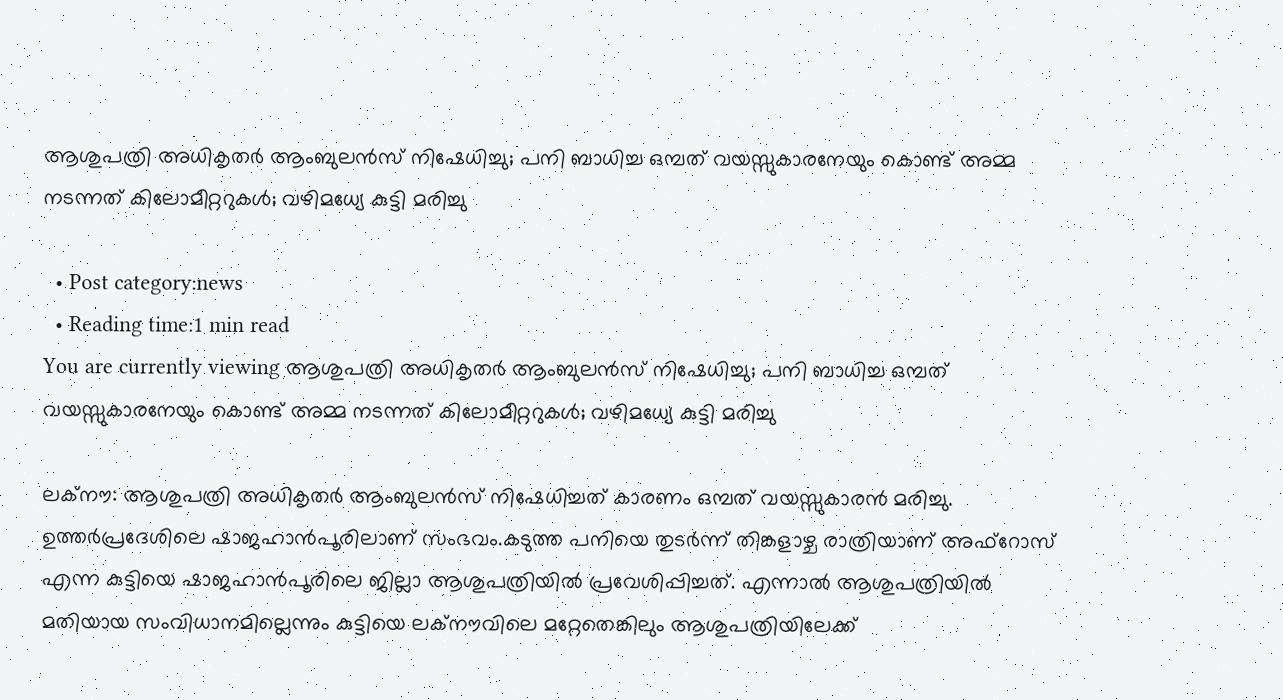ആശുപത്രി അധികൃതര്‍ ആംബുലന്‍സ് നിഷേധിച്ചു; പനി ബാധിച്ച ഒമ്പത് വയസ്സുകാരനേയും കൊണ്ട് അമ്മ നടന്നത് കിലോമീറ്ററുകള്‍; വഴിമധ്യേ കുട്ടി മരിച്ചു

  • Post category:news
  • Reading time:1 min read
You are currently viewing ആശുപത്രി അധികൃതര്‍ ആംബുലന്‍സ് നിഷേധിച്ചു; പനി ബാധിച്ച ഒമ്പത് വയസ്സുകാരനേയും കൊണ്ട് അമ്മ നടന്നത് കിലോമീറ്ററുകള്‍; വഴിമധ്യേ കുട്ടി മരിച്ചു

ലക്‌നൗ: ആശുപത്രി അധികൃതര്‍ ആംബുലന്‍സ് നിഷേധിച്ചത് കാരണം ഒമ്പത് വയസ്സുകാരന്‍ മരിച്ചു. ഉത്തര്‍പ്രദേശിലെ ഷാജഹാന്‍പൂരിലാണ് സംഭവം.കടുത്ത പനിയെ തുടര്‍ന്ന് തിങ്കളാഴ്ച രാത്രിയാണ് അഫ്‌റോസ് എന്ന കുട്ടിയെ ഷാജഹാന്‍പൂരിലെ ജില്ലാ ആശുപത്രിയില്‍ പ്രവേശിപ്പിച്ചത്. എന്നാല്‍ ആശുപത്രിയില്‍ മതിയായ സംവിധാനമില്ലെന്നും കുട്ടിയെ ലക്‌നൗവിലെ മറ്റേതെങ്കിലും ആശുപത്രിയിലേക്ക്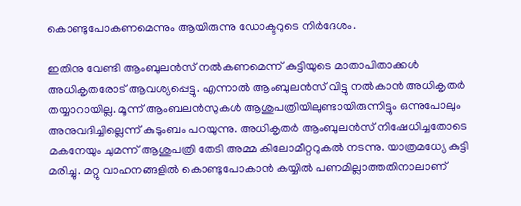കൊണ്ടുപോകണമെന്നും ആയിരുന്നു ഡോക്ടറുടെ നിര്‍ദേശം.

ഇതിനു വേണ്ടി ആംബുലന്‍സ് നല്‍കണമെന്ന് കുട്ടിയുടെ മാതാപിതാക്കള്‍ അധികൃതരോട് ആവശ്യപ്പെട്ടു. എന്നാല്‍ ആംബുലന്‍സ് വിട്ടു നല്‍കാന്‍ അധികൃതര്‍ തയ്യാറായില്ല. മൂന്ന് ആംബലന്‍സുകള്‍ ആശുപത്രിയിലുണ്ടായിരുന്നിട്ടും ഒന്നുപോലും അനുവദിച്ചില്ലെന്ന് കുടുംബം പറയുന്നു. അധികൃതര്‍ ആംബുലന്‍സ് നിഷേധിച്ചതോടെ മകനേയും ചുമന്ന് ആശുപത്രി തേടി അമ്മ കിലോമീറ്ററുകല്‍ നടന്നു. യാത്രമധ്യേ കുട്ടി മരിച്ചു. മറ്റു വാഹനങ്ങളില്‍ കൊണ്ടുപോകാന്‍ കയ്യില്‍ പണമില്ലാത്തതിനാലാണ്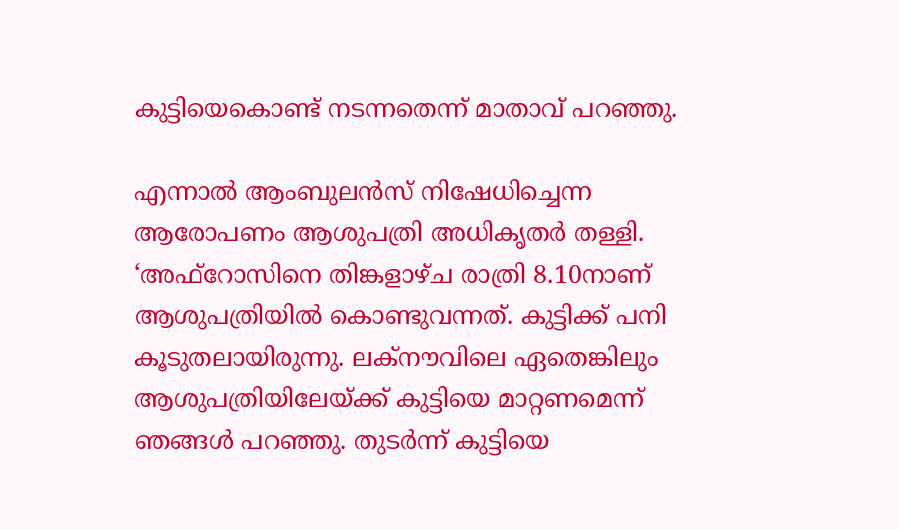കുട്ടിയെകൊണ്ട് നടന്നതെന്ന് മാതാവ് പറഞ്ഞു.

എന്നാല്‍ ആംബുലന്‍സ് നിഷേധിച്ചെന്ന ആരോപണം ആശുപത്രി അധികൃതര്‍ തള്ളി. ‘അഫ്‌റോസിനെ തിങ്കളാഴ്ച രാത്രി 8.10നാണ് ആശുപത്രിയില്‍ കൊണ്ടുവന്നത്. കുട്ടിക്ക് പനി കൂടുതലായിരുന്നു. ലക്‌നൗവിലെ ഏതെങ്കിലും ആശുപത്രിയിലേയ്ക്ക് കുട്ടിയെ മാറ്റണമെന്ന് ഞങ്ങള്‍ പറഞ്ഞു. തുടര്‍ന്ന് കുട്ടിയെ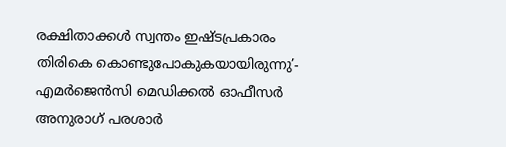രക്ഷിതാക്കള്‍ സ്വന്തം ഇഷ്ടപ്രകാരം തിരികെ കൊണ്ടുപോകുകയായിരുന്നു’- എമര്‍ജെന്‍സി മെഡിക്കല്‍ ഓഫീസര്‍ അനുരാഗ് പരശാര്‍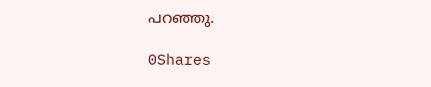പറഞ്ഞു.

0Shares